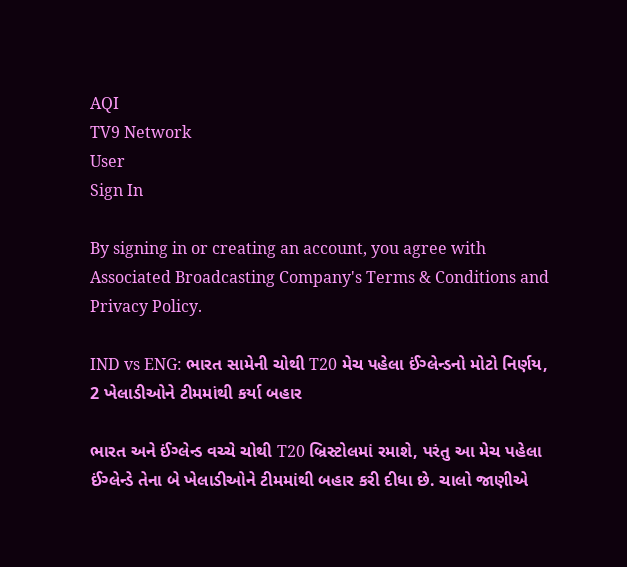AQI
TV9 Network
User
Sign In

By signing in or creating an account, you agree with Associated Broadcasting Company's Terms & Conditions and Privacy Policy.

IND vs ENG: ભારત સામેની ચોથી T20 મેચ પહેલા ઈંગ્લેન્ડનો મોટો નિર્ણય, 2 ખેલાડીઓને ટીમમાંથી કર્યા બહાર

ભારત અને ઈંગ્લેન્ડ વચ્ચે ચોથી T20 બ્રિસ્ટોલમાં રમાશે, પરંતુ આ મેચ પહેલા ઈંગ્લેન્ડે તેના બે ખેલાડીઓને ટીમમાંથી બહાર કરી દીધા છે. ચાલો જાણીએ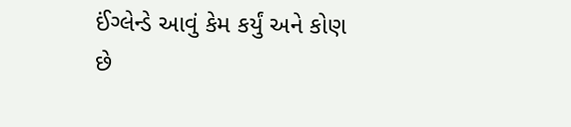ઈંગ્લેન્ડે આવું કેમ કર્યું અને કોણ છે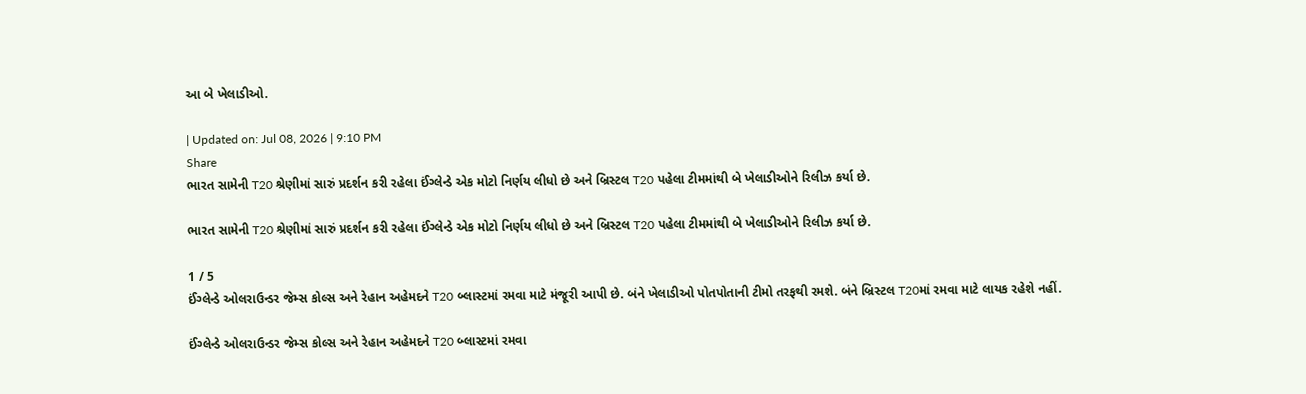આ બે ખેલાડીઓ.

| Updated on: Jul 08, 2026 | 9:10 PM
Share
ભારત સામેની T20 શ્રેણીમાં સારું પ્રદર્શન કરી રહેલા ઈંગ્લેન્ડે એક મોટો નિર્ણય લીધો છે અને બ્રિસ્ટલ T20 પહેલા ટીમમાંથી બે ખેલાડીઓને રિલીઝ કર્યા છે.

ભારત સામેની T20 શ્રેણીમાં સારું પ્રદર્શન કરી રહેલા ઈંગ્લેન્ડે એક મોટો નિર્ણય લીધો છે અને બ્રિસ્ટલ T20 પહેલા ટીમમાંથી બે ખેલાડીઓને રિલીઝ કર્યા છે.

1 / 5
ઈંગ્લેન્ડે ઓલરાઉન્ડર જેમ્સ કોલ્સ અને રેહાન અહેમદને T20 બ્લાસ્ટમાં રમવા માટે મંજૂરી આપી છે. બંને ખેલાડીઓ પોતપોતાની ટીમો તરફથી રમશે. બંને બ્રિસ્ટલ T20માં રમવા માટે લાયક રહેશે નહીં.

ઈંગ્લેન્ડે ઓલરાઉન્ડર જેમ્સ કોલ્સ અને રેહાન અહેમદને T20 બ્લાસ્ટમાં રમવા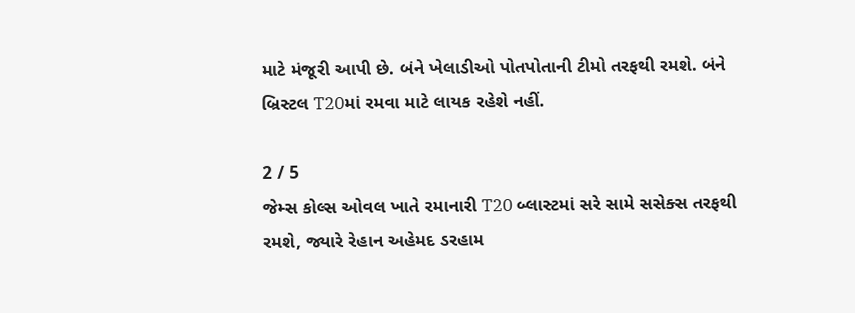માટે મંજૂરી આપી છે. બંને ખેલાડીઓ પોતપોતાની ટીમો તરફથી રમશે. બંને બ્રિસ્ટલ T20માં રમવા માટે લાયક રહેશે નહીં.

2 / 5
જેમ્સ કોલ્સ ઓવલ ખાતે રમાનારી T20 બ્લાસ્ટમાં સરે સામે સસેક્સ તરફથી રમશે, જ્યારે રેહાન અહેમદ ડરહામ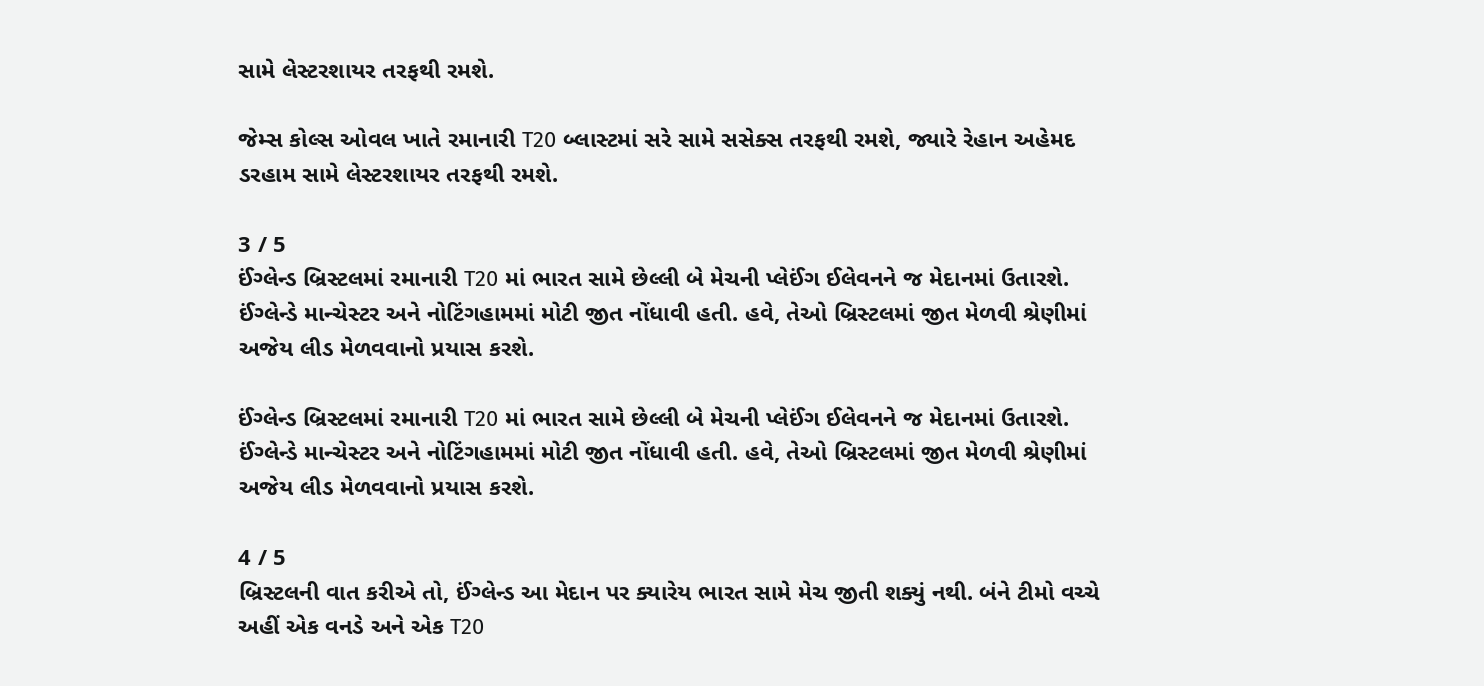સામે લેસ્ટરશાયર તરફથી રમશે.

જેમ્સ કોલ્સ ઓવલ ખાતે રમાનારી T20 બ્લાસ્ટમાં સરે સામે સસેક્સ તરફથી રમશે, જ્યારે રેહાન અહેમદ ડરહામ સામે લેસ્ટરશાયર તરફથી રમશે.

3 / 5
ઈંગ્લેન્ડ બ્રિસ્ટલમાં રમાનારી T20 માં ભારત સામે છેલ્લી બે મેચની પ્લેઈંગ ઈલેવનને જ મેદાનમાં ઉતારશે. ઈંગ્લેન્ડે માન્ચેસ્ટર અને નોટિંગહામમાં મોટી જીત નોંધાવી હતી. હવે, તેઓ બ્રિસ્ટલમાં જીત મેળવી શ્રેણીમાં અજેય લીડ મેળવવાનો પ્રયાસ કરશે.

ઈંગ્લેન્ડ બ્રિસ્ટલમાં રમાનારી T20 માં ભારત સામે છેલ્લી બે મેચની પ્લેઈંગ ઈલેવનને જ મેદાનમાં ઉતારશે. ઈંગ્લેન્ડે માન્ચેસ્ટર અને નોટિંગહામમાં મોટી જીત નોંધાવી હતી. હવે, તેઓ બ્રિસ્ટલમાં જીત મેળવી શ્રેણીમાં અજેય લીડ મેળવવાનો પ્રયાસ કરશે.

4 / 5
બ્રિસ્ટલની વાત કરીએ તો, ઈંગ્લેન્ડ આ મેદાન પર ક્યારેય ભારત સામે મેચ જીતી શક્યું નથી. બંને ટીમો વચ્ચે અહીં એક વનડે અને એક T20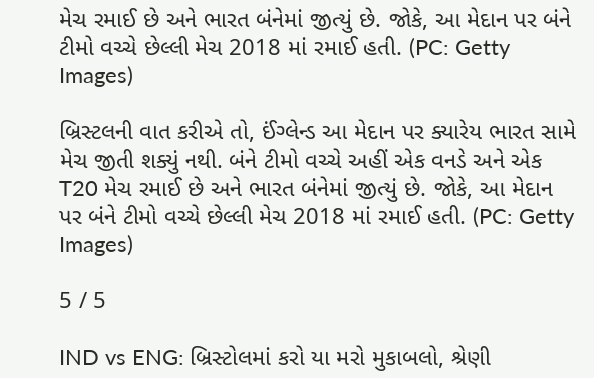મેચ રમાઈ છે અને ભારત બંનેમાં જીત્યું છે. જોકે, આ મેદાન પર બંને ટીમો વચ્ચે છેલ્લી મેચ 2018 માં રમાઈ હતી. (PC: Getty Images)

બ્રિસ્ટલની વાત કરીએ તો, ઈંગ્લેન્ડ આ મેદાન પર ક્યારેય ભારત સામે મેચ જીતી શક્યું નથી. બંને ટીમો વચ્ચે અહીં એક વનડે અને એક T20 મેચ રમાઈ છે અને ભારત બંનેમાં જીત્યું છે. જોકે, આ મેદાન પર બંને ટીમો વચ્ચે છેલ્લી મેચ 2018 માં રમાઈ હતી. (PC: Getty Images)

5 / 5

IND vs ENG: બ્રિસ્ટોલમાં કરો યા મરો મુકાબલો, શ્રેણી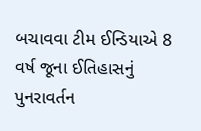બચાવવા ટીમ ઈન્ડિયાએ 8 વર્ષ જૂના ઈતિહાસનું પુનરાવર્તન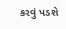કરવું પડશે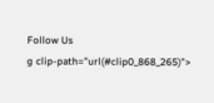Follow Us
g clip-path="url(#clip0_868_265)">